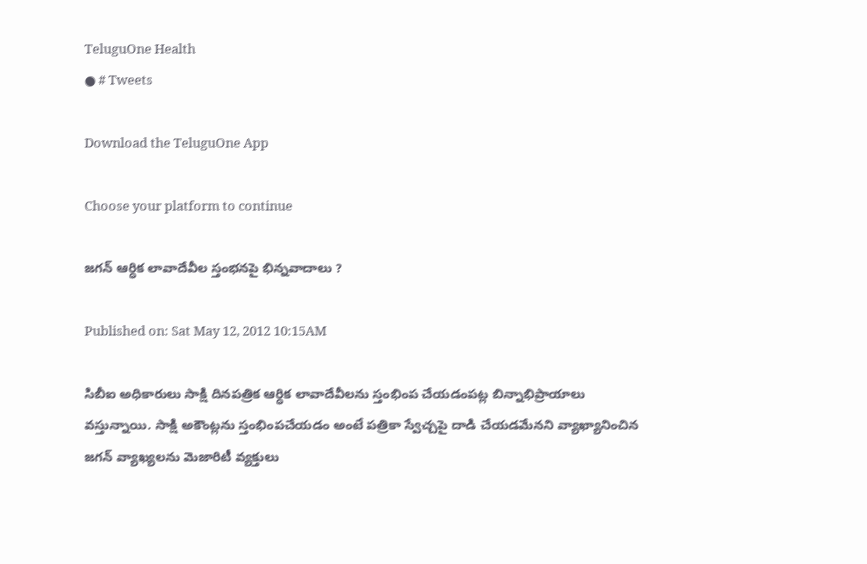TeluguOne Health
● # Tweets

Download the TeluguOne App

Choose your platform to continue

జగన్ ఆర్ధిక లావాదేవీల స్తంభనపై భిన్నవాదాలు ?

Published on: Sat May 12, 2012 10:15AM

సిబీఐ అధికారులు సాక్షి దినపత్రిక ఆర్ధిక లావాదేవీలను స్తంభింప చేయడంపట్ల బిన్నాభిప్రాయాలు వస్తున్నాయి. సాక్షి అకౌంట్లను స్తంభింపచేయడం అంటే పత్రికా స్వేచ్చపై దాడి చేయడమేనని వ్యాఖ్యానించిన జగన్ వ్యాఖ్యలను మెజారిటీ వ్యక్తులు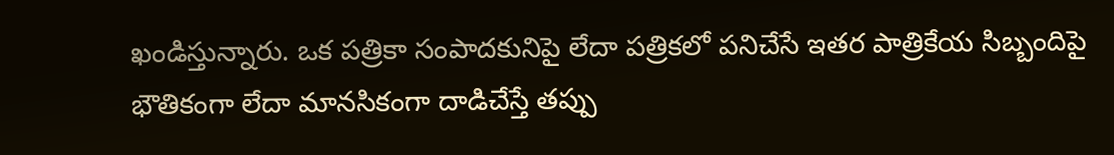ఖండిస్తున్నారు. ఒక పత్రికా సంపాదకునిపై లేదా పత్రికలో పనిచేసే ఇతర పాత్రికేయ సిబ్బందిపై భౌతికంగా లేదా మానసికంగా దాడిచేస్తే తప్పు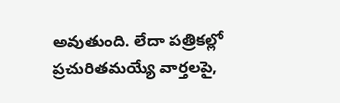అవుతుంది. లేదా పత్రికల్లో ప్రచురితమయ్యే వార్తలపై,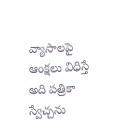వ్యాసాలపై ఆంక్షలు విధిస్తే అది పత్రికా స్వేచ్చను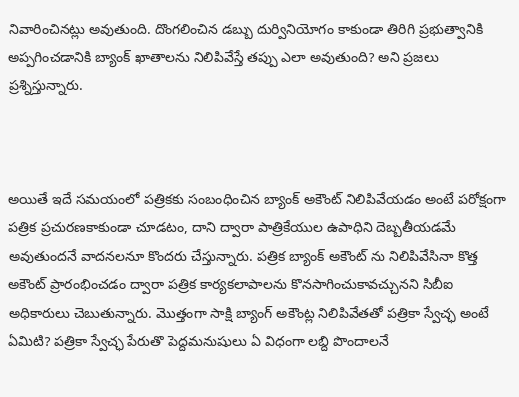నివారించినట్లు అవుతుంది. దొంగలించిన డబ్బు దుర్వినియోగం కాకుండా తిరిగి ప్రభుత్వానికి అప్పగించడానికి బ్యాంక్ ఖాతాలను నిలిపివేస్తే తప్పు ఎలా అవుతుంది? అని ప్రజలు ప్రశ్నిస్తున్నారు.



అయితే ఇదే సమయంలో పత్రికకు సంబంధించిన బ్యాంక్ అకౌంట్ నిలిపివేయడం అంటే పరోక్షంగా పత్రిక ప్రచురణకాకుండా చూడటం, దాని ద్వారా పాత్రికేయుల ఉపాధిని దెబ్బతీయడమే అవుతుందనే వాదనలనూ కొందరు చేస్తున్నారు. పత్రిక బ్యాంక్ అకౌంట్ ను నిలిపివేసినా కొత్త అకౌంట్ ప్రారంభించడం ద్వారా పత్రిక కార్యకలాపాలను కొనసాగించుకావచ్చునని సిబీఐ అధికారులు చెబుతున్నారు. మొత్తంగా సాక్షి బ్యాంగ్ అకౌంట్ల నిలిపివేతతో పత్రికా స్వేచ్ఛ అంటే ఏమిటి? పత్రికా స్వేచ్ఛ పేరుతొ పెద్దమనుషులు ఏ విధంగా లబ్ది పొందాలనే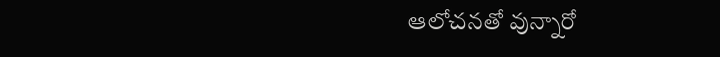ఆలోచనతో వున్నారో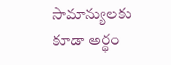సామాన్యులకు కూడా అర్థం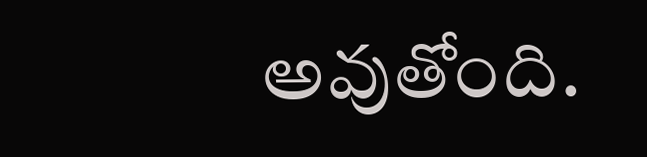అవుతోంది.